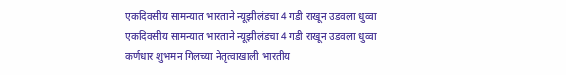एकदिवसीय सामन्यात भारताने न्यूझीलंडचा 4 गडी राखून उडवला धुव्वा
एकदिवसीय सामन्यात भारताने न्यूझीलंडचा 4 गडी राखून उडवला धुव्वा
कर्णधार शुभमन गिलच्या नेतृत्वाखाली भारतीय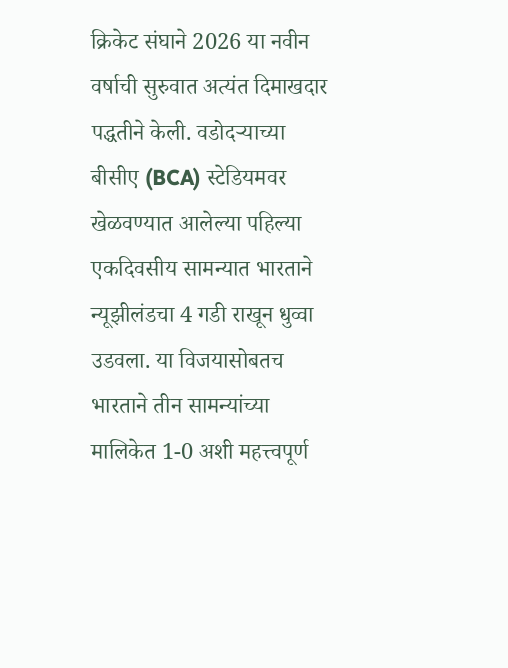क्रिकेट संघाने 2026 या नवीन वर्षाची सुरुवात अत्यंत दिमाखदार पद्धतीने केली. वडोदऱ्याच्या बीसीए (BCA) स्टेडियमवर खेळवण्यात आलेल्या पहिल्या एकदिवसीय सामन्यात भारताने न्यूझीलंडचा 4 गडी राखून धुव्वा उडवला. या विजयासोबतच भारताने तीन सामन्यांच्या मालिकेत 1-0 अशी महत्त्वपूर्ण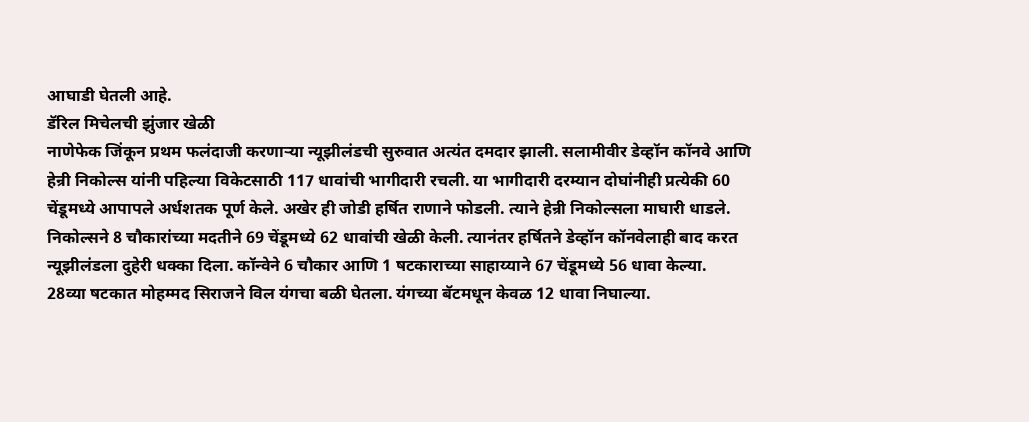आघाडी घेतली आहे.
डॅरिल मिचेलची झुंजार खेळी
नाणेफेक जिंकून प्रथम फलंदाजी करणाऱ्या न्यूझीलंडची सुरुवात अत्यंत दमदार झाली. सलामीवीर डेव्हॉन कॉनवे आणि हेन्री निकोल्स यांनी पहिल्या विकेटसाठी 117 धावांची भागीदारी रचली. या भागीदारी दरम्यान दोघांनीही प्रत्येकी 60 चेंडूमध्ये आपापले अर्धशतक पूर्ण केले. अखेर ही जोडी हर्षित राणाने फोडली. त्याने हेन्री निकोल्सला माघारी धाडले. निकोल्सने 8 चौकारांच्या मदतीने 69 चेंडूमध्ये 62 धावांची खेळी केली. त्यानंतर हर्षितने डेव्हॉन कॉनवेलाही बाद करत न्यूझीलंडला दुहेरी धक्का दिला. कॉन्वेने 6 चौकार आणि 1 षटकाराच्या साहाय्याने 67 चेंडूमध्ये 56 धावा केल्या.
28व्या षटकात मोहम्मद सिराजने विल यंगचा बळी घेतला. यंगच्या बॅटमधून केवळ 12 धावा निघाल्या.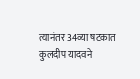त्यानंतर 34व्या षटकात कुलदीप यादवने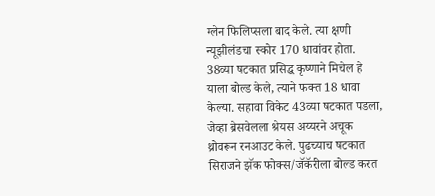ग्लेन फिलिप्सला बाद केले. त्या क्षणी न्यूझीलंडचा स्कोर 170 धावांवर होता. 38व्या षटकात प्रसिद्ध कृष्णाने मिचेल हे याला बोल्ड केले, त्याने फक्त 18 धावा केल्या. सहावा विकेट 43व्या षटकात पडला, जेव्हा ब्रेसवेलला श्रेयस अय्यरने अचूक थ्रोवरून रनआउट केले. पुढच्याच षटकात सिराजने झॅक फोक्स/जॅकॅरीला बोल्ड करत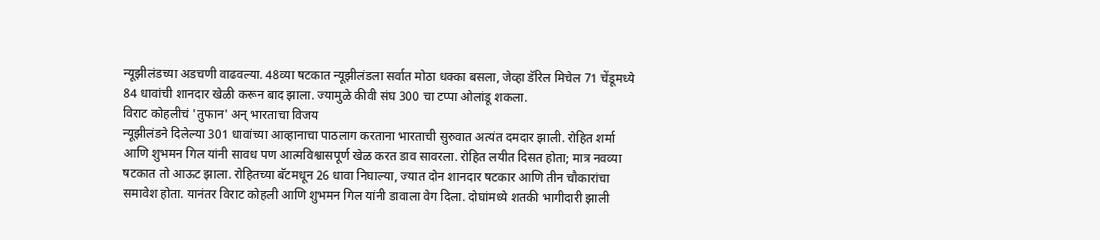न्यूझीलंडच्या अडचणी वाढवल्या. 48व्या षटकात न्यूझीलंडला सर्वात मोठा धक्का बसला, जेव्हा डॅरिल मिचेल 71 चेंडूमध्ये 84 धावांची शानदार खेळी करून बाद झाला. ज्यामुळे कीवी संघ 300 चा टप्पा ओलांडू शकला.
विराट कोहलीचं 'तुफान' अन् भारताचा विजय
न्यूझीलंडने दिलेल्या 301 धावांच्या आव्हानाचा पाठलाग करताना भारताची सुरुवात अत्यंत दमदार झाली. रोहित शर्मा आणि शुभमन गिल यांनी सावध पण आत्मविश्वासपूर्ण खेळ करत डाव सावरला. रोहित लयीत दिसत होता; मात्र नवव्या षटकात तो आऊट झाला. रोहितच्या बॅटमधून 26 धावा निघाल्या, ज्यात दोन शानदार षटकार आणि तीन चौकारांचा समावेश होता. यानंतर विराट कोहली आणि शुभमन गिल यांनी डावाला वेग दिला. दोघांमध्ये शतकी भागीदारी झाली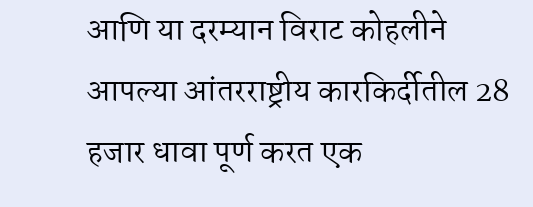आणि या दरम्यान विराट कोहलीने आपल्या आंतरराष्ट्रीय कारकिर्दीतील 28 हजार धावा पूर्ण करत एक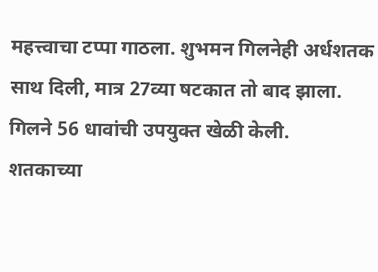महत्त्वाचा टप्पा गाठला. शुभमन गिलनेही अर्धशतक साथ दिली, मात्र 27व्या षटकात तो बाद झाला. गिलने 56 धावांची उपयुक्त खेळी केली.
शतकाच्या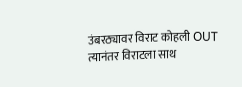उंबरठ्यावर विराट कोहली OUT
त्यानंतर विराटला साथ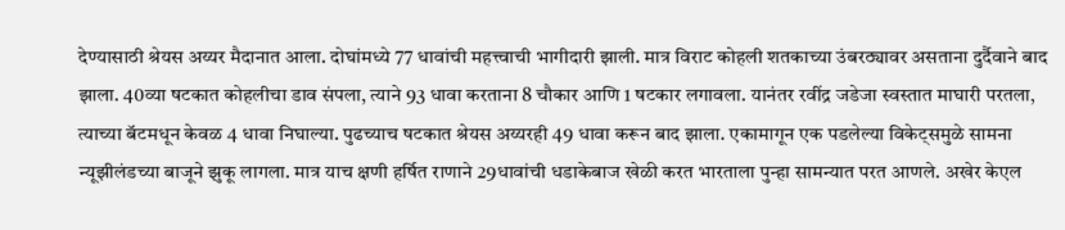देण्यासाठी श्रेयस अय्यर मैदानात आला. दोघांमध्ये 77 धावांची महत्त्वाची भागीदारी झाली. मात्र विराट कोहली शतकाच्या उंबरठ्यावर असताना दुर्दैवाने बाद झाला. 40व्या षटकात कोहलीचा डाव संपला, त्याने 93 धावा करताना 8 चौकार आणि 1 षटकार लगावला. यानंतर रवींद्र जडेजा स्वस्तात माघारी परतला, त्याच्या बॅटमधून केवळ 4 धावा निघाल्या. पुढच्याच षटकात श्रेयस अय्यरही 49 धावा करून बाद झाला. एकामागून एक पडलेल्या विकेट्समुळे सामना न्यूझीलंडच्या बाजूने झुकू लागला. मात्र याच क्षणी हर्षित राणाने 29धावांची धडाकेबाज खेळी करत भारताला पुन्हा सामन्यात परत आणले. अखेर केएल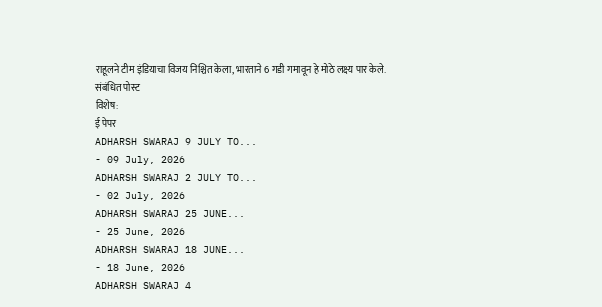राहूलने टीम इंडियाचा विजय निश्चित केला, भारताने 6 गडी गमावून हे मोठे लक्ष्य पार केले.
संबंधित पोस्ट
विशेष:
ई पेपर
ADHARSH SWARAJ 9 JULY TO...
- 09 July, 2026
ADHARSH SWARAJ 2 JULY TO...
- 02 July, 2026
ADHARSH SWARAJ 25 JUNE...
- 25 June, 2026
ADHARSH SWARAJ 18 JUNE...
- 18 June, 2026
ADHARSH SWARAJ 4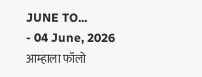JUNE TO...
- 04 June, 2026
आम्हाला फॉलो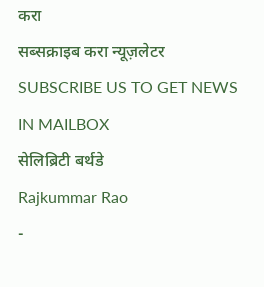करा
सब्सक्राइब करा न्यूज़लेटर
SUBSCRIBE US TO GET NEWS IN MAILBOX
सेलिब्रिटी बर्थडे
Rajkummar Rao
-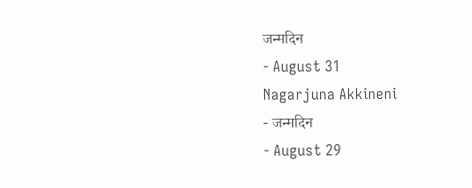जन्मदिन
- August 31
Nagarjuna Akkineni
- जन्मदिन
- August 29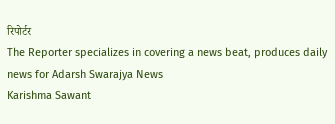रिपोर्टर
The Reporter specializes in covering a news beat, produces daily news for Adarsh Swarajya News
Karishma Sawant